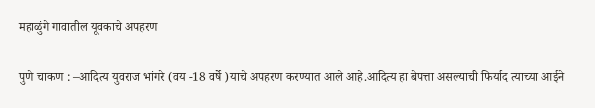महाळुंगे गावातील यूवकाचे अपहरण

पुणे चाकण : –आदित्य युवराज भांगरे (वय -18 वर्षे )याचे अपहरण करण्यात आले आहे.आदित्य हा बेपत्ता असल्याची फिर्याद त्याच्या आईने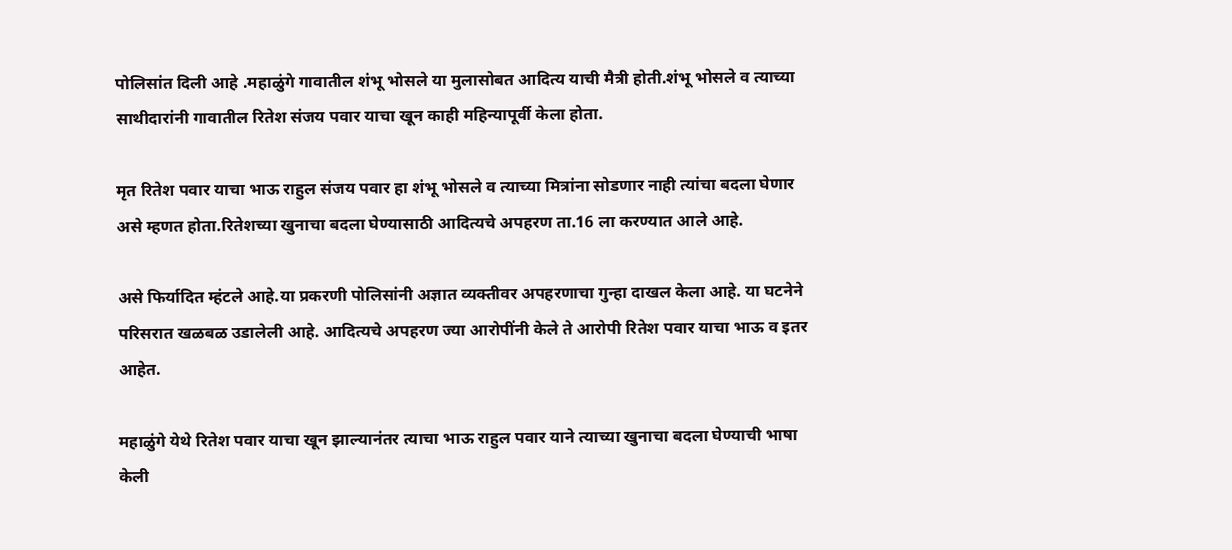पोलिसांत दिली आहे .महाळुंगे गावातील शंभू भोसले या मुलासोबत आदित्य याची मैत्री होती.शंभू भोसले व त्याच्या साथीदारांनी गावातील रितेश संजय पवार याचा खून काही महिन्यापूर्वी केला होता.

मृत रितेश पवार याचा भाऊ राहुल संजय पवार हा शंभू भोसले व त्याच्या मित्रांना सोडणार नाही त्यांचा बदला घेणार असे म्हणत होता.रितेशच्या खुनाचा बदला घेण्यासाठी आदित्यचे अपहरण ता.16 ला करण्यात आले आहे.

असे फिर्यादित म्हंटले आहे.या प्रकरणी पोलिसांनी अज्ञात व्यक्तीवर अपहरणाचा गुन्हा दाखल केला आहे. या घटनेने परिसरात खळबळ उडालेली आहे. आदित्यचे अपहरण ज्या आरोपींनी केले ते आरोपी रितेश पवार याचा भाऊ व इतर आहेत.

महाळुंगे येथे रितेश पवार याचा खून झाल्यानंतर त्याचा भाऊ राहुल पवार याने त्याच्या खुनाचा बदला घेण्याची भाषा केली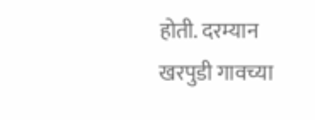होती. दरम्यान खरपुडी गावच्या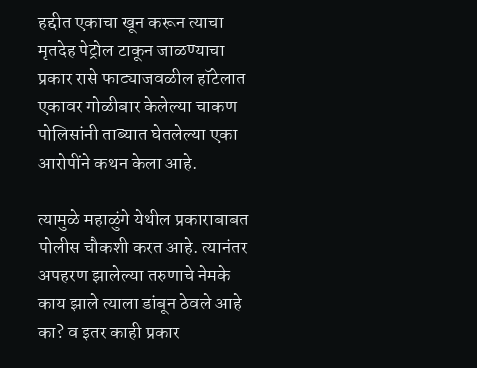हद्दीत एकाचा खून करून त्याचा मृतदेह पेट्रोल टाकून जाळण्याचा प्रकार रासे फाट्याजवळील हॉटेलात एकावर गोळीबार केलेल्या चाकण पोलिसांनी ताब्यात घेतलेल्या एका आरोपींने कथन केला आहे.

त्यामुळे महाळुंगे येथील प्रकाराबाबत पोलीस चौकशी करत आहे. त्यानंतर अपहरण झालेल्या तरुणाचे नेमके काय झाले त्याला डांबून ठेवले आहे का? व इतर काही प्रकार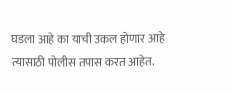घडला आहे का याची उकल होणार आहे त्यासाठी पोलीस तपास करत आहेत.